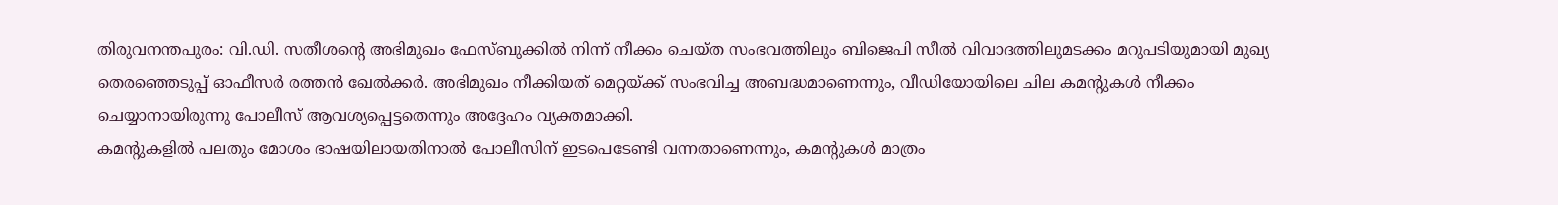തിരുവനന്തപുരം: വി.ഡി. സതീശന്റെ അഭിമുഖം ഫേസ്ബുക്കിൽ നിന്ന് നീക്കം ചെയ്ത സംഭവത്തിലും ബിജെപി സീൽ വിവാദത്തിലുമടക്കം മറുപടിയുമായി മുഖ്യ തെരഞ്ഞെടുപ്പ് ഓഫീസർ രത്തൻ ഖേൽക്കർ. അഭിമുഖം നീക്കിയത് മെറ്റയ്ക്ക് സംഭവിച്ച അബദ്ധമാണെന്നും, വീഡിയോയിലെ ചില കമന്റുകൾ നീക്കം ചെയ്യാനായിരുന്നു പോലീസ് ആവശ്യപ്പെട്ടതെന്നും അദ്ദേഹം വ്യക്തമാക്കി.
കമന്റുകളിൽ പലതും മോശം ഭാഷയിലായതിനാൽ പോലീസിന് ഇടപെടേണ്ടി വന്നതാണെന്നും, കമന്റുകൾ മാത്രം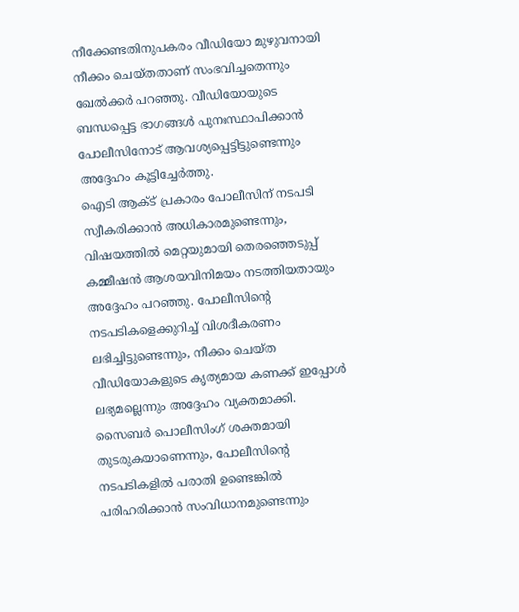നീക്കേണ്ടതിനുപകരം വീഡിയോ മുഴുവനായി നീക്കം ചെയ്തതാണ് സംഭവിച്ചതെന്നും ഖേൽക്കർ പറഞ്ഞു. വീഡിയോയുടെ ബന്ധപ്പെട്ട ഭാഗങ്ങൾ പുനഃസ്ഥാപിക്കാൻ പോലീസിനോട് ആവശ്യപ്പെട്ടിട്ടുണ്ടെന്നും അദ്ദേഹം കൂട്ടിച്ചേർത്തു.
ഐടി ആക്ട് പ്രകാരം പോലീസിന് നടപടി സ്വീകരിക്കാൻ അധികാരമുണ്ടെന്നും, വിഷയത്തിൽ മെറ്റയുമായി തെരഞ്ഞെടുപ്പ് കമ്മീഷൻ ആശയവിനിമയം നടത്തിയതായും അദ്ദേഹം പറഞ്ഞു. പോലീസിന്റെ നടപടികളെക്കുറിച്ച് വിശദീകരണം ലഭിച്ചിട്ടുണ്ടെന്നും, നീക്കം ചെയ്ത വീഡിയോകളുടെ കൃത്യമായ കണക്ക് ഇപ്പോൾ ലഭ്യമല്ലെന്നും അദ്ദേഹം വ്യക്തമാക്കി.
സൈബർ പൊലീസിംഗ് ശക്തമായി തുടരുകയാണെന്നും, പോലീസിന്റെ നടപടികളിൽ പരാതി ഉണ്ടെങ്കിൽ പരിഹരിക്കാൻ സംവിധാനമുണ്ടെന്നും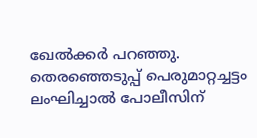ഖേൽക്കർ പറഞ്ഞു. തെരഞ്ഞെടുപ്പ് പെരുമാറ്റച്ചട്ടം ലംഘിച്ചാൽ പോലീസിന്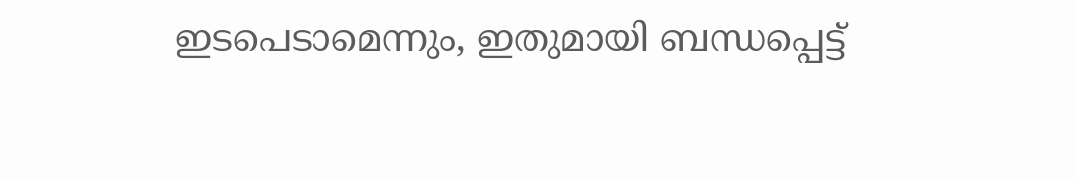ഇടപെടാമെന്നും, ഇതുമായി ബന്ധപ്പെട്ട്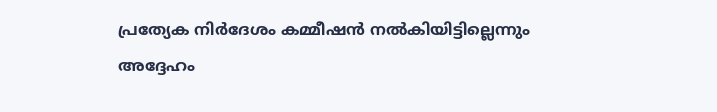പ്രത്യേക നിർദേശം കമ്മീഷൻ നൽകിയിട്ടില്ലെന്നും അദ്ദേഹം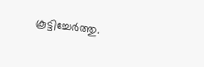കൂട്ടിച്ചേർത്തു.